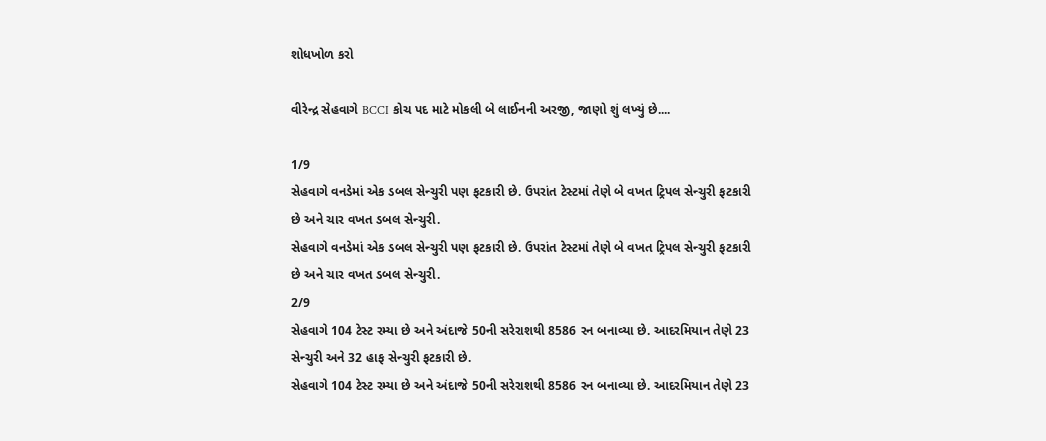શોધખોળ કરો

વીરેન્દ્ર સેહવાગે BCCI કોચ પદ માટે મોકલી બે લાઈનની અરજી, જાણો શું લખ્યું છે....

1/9
સેહવાગે વનડેમાં એક ડબલ સેન્ચુરી પણ ફટકારી છે. ઉપરાંત ટેસ્ટમાં તેણે બે વખત ટ્રિપલ સેન્ચુરી ફટકારી છે અને ચાર વખત ડબલ સેન્ચુરી.
સેહવાગે વનડેમાં એક ડબલ સેન્ચુરી પણ ફટકારી છે. ઉપરાંત ટેસ્ટમાં તેણે બે વખત ટ્રિપલ સેન્ચુરી ફટકારી છે અને ચાર વખત ડબલ સેન્ચુરી.
2/9
સેહવાગે 104 ટેસ્ટ રમ્યા છે અને અંદાજે 50ની સરેરાશથી 8586 રન બનાવ્યા છે. આદરમિયાન તેણે 23 સેન્ચુરી અને 32 હાફ સેન્ચુરી ફટકારી છે.
સેહવાગે 104 ટેસ્ટ રમ્યા છે અને અંદાજે 50ની સરેરાશથી 8586 રન બનાવ્યા છે. આદરમિયાન તેણે 23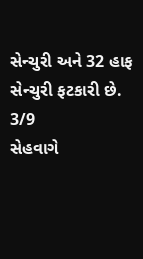સેન્ચુરી અને 32 હાફ સેન્ચુરી ફટકારી છે.
3/9
સેહવાગે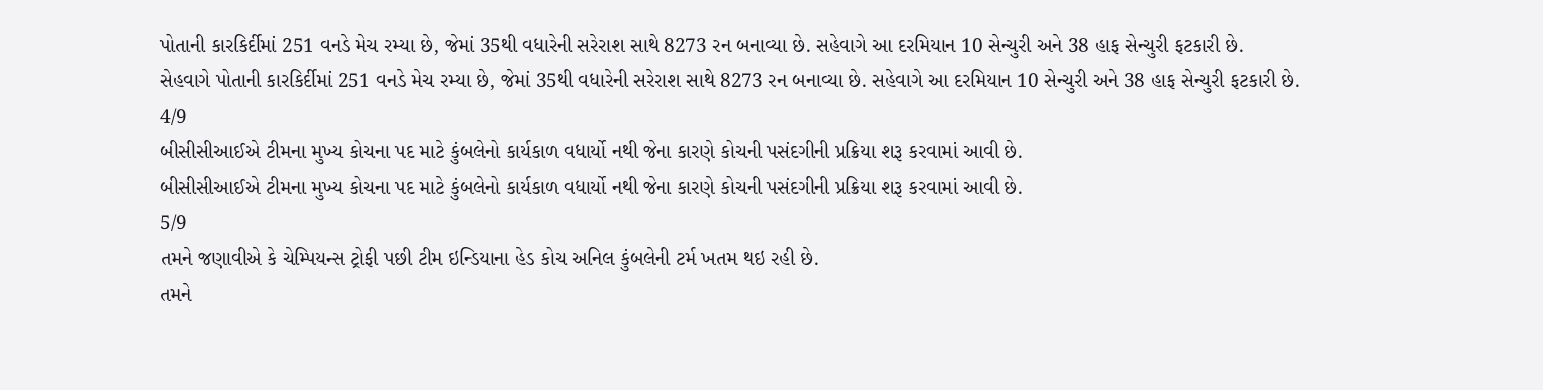પોતાની કારકિર્દીમાં 251 વનડે મેચ રમ્યા છે, જેમાં 35થી વધારેની સરેરાશ સાથે 8273 રન બનાવ્યા છે. સહેવાગે આ દરમિયાન 10 સેન્ચુરી અને 38 હાફ સેન્ચુરી ફટકારી છે.
સેહવાગે પોતાની કારકિર્દીમાં 251 વનડે મેચ રમ્યા છે, જેમાં 35થી વધારેની સરેરાશ સાથે 8273 રન બનાવ્યા છે. સહેવાગે આ દરમિયાન 10 સેન્ચુરી અને 38 હાફ સેન્ચુરી ફટકારી છે.
4/9
બીસીસીઆઈએ ટીમના મુખ્ય કોચના પદ માટે કુંબલેનો કાર્યકાળ વધાર્યો નથી જેના કારણે કોચની પસંદગીની પ્રક્રિયા શરૂ કરવામાં આવી છે.
બીસીસીઆઈએ ટીમના મુખ્ય કોચના પદ માટે કુંબલેનો કાર્યકાળ વધાર્યો નથી જેના કારણે કોચની પસંદગીની પ્રક્રિયા શરૂ કરવામાં આવી છે.
5/9
તમને જણાવીએ કે ચેમ્પિયન્સ ટ્રોફી પછી ટીમ ઇન્ડિયાના હેડ કોચ અનિલ કુંબલેની ટર્મ ખતમ થઇ રહી છે.
તમને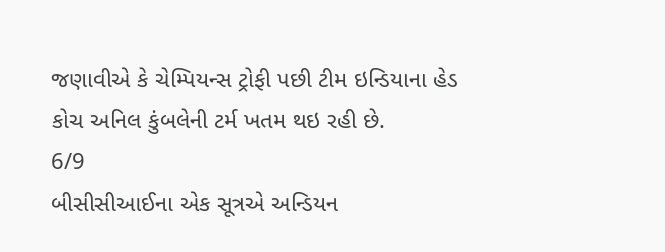જણાવીએ કે ચેમ્પિયન્સ ટ્રોફી પછી ટીમ ઇન્ડિયાના હેડ કોચ અનિલ કુંબલેની ટર્મ ખતમ થઇ રહી છે.
6/9
બીસીસીઆઈના એક સૂત્રએ અન્ડિયન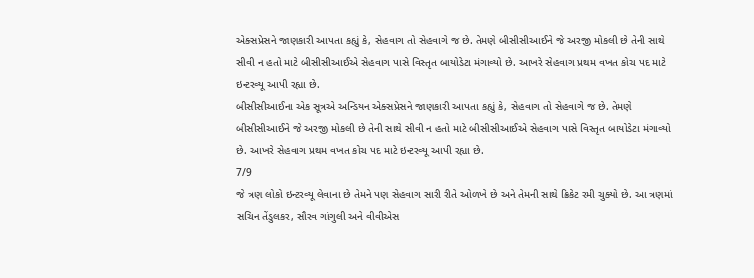એક્સપ્રેસને જાણકારી આપતા કહ્યું કે, સેહવાગ તો સેહવાગે જ છે. તેમણે બીસીસીઆઈને જે અરજી મોકલી છે તેની સાથે સીવી ન હતો માટે બીસીસીઆઈએ સેહવાગ પાસે વિસ્તૃત બાયોડેટા મંગાવ્યો છે. આખરે સેહવાગ પ્રથમ વખત કોચ પદ માટે ઇન્ટરવ્યૂ આપી રહ્યા છે.
બીસીસીઆઈના એક સૂત્રએ અન્ડિયન એક્સપ્રેસને જાણકારી આપતા કહ્યું કે, સેહવાગ તો સેહવાગે જ છે. તેમણે બીસીસીઆઈને જે અરજી મોકલી છે તેની સાથે સીવી ન હતો માટે બીસીસીઆઈએ સેહવાગ પાસે વિસ્તૃત બાયોડેટા મંગાવ્યો છે. આખરે સેહવાગ પ્રથમ વખત કોચ પદ માટે ઇન્ટરવ્યૂ આપી રહ્યા છે.
7/9
જે ત્રણ લોકો ઇન્ટરવ્યૂ લેવાના છે તેમને પણ સેહવાગ સારી રીતે ઓળખે છે અને તેમની સાથે ક્રિકેટ રમી ચુક્યો છે. આ ત્રણમાં સચિન તેંડુલકર, સૌરવ ગાંગુલી અને વીવીએસ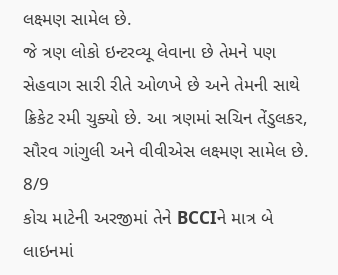લક્ષ્મણ સામેલ છે.
જે ત્રણ લોકો ઇન્ટરવ્યૂ લેવાના છે તેમને પણ સેહવાગ સારી રીતે ઓળખે છે અને તેમની સાથે ક્રિકેટ રમી ચુક્યો છે. આ ત્રણમાં સચિન તેંડુલકર, સૌરવ ગાંગુલી અને વીવીએસ લક્ષ્મણ સામેલ છે.
8/9
કોચ માટેની અરજીમાં તેને BCCIને માત્ર બે લાઇનમાં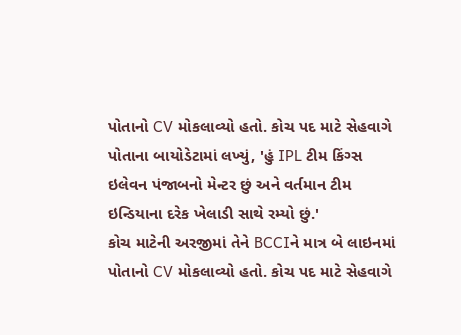પોતાનો CV મોકલાવ્યો હતો. કોચ પદ માટે સેહવાગે પોતાના બાયોડેટામાં લખ્યું, 'હું IPL ટીમ કિંગ્સ ઇલેવન પંજાબનો મેન્ટર છું અને વર્તમાન ટીમ ઇન્ડિયાના દરેક ખેલાડી સાથે રમ્યો છું.'
કોચ માટેની અરજીમાં તેને BCCIને માત્ર બે લાઇનમાં પોતાનો CV મોકલાવ્યો હતો. કોચ પદ માટે સેહવાગે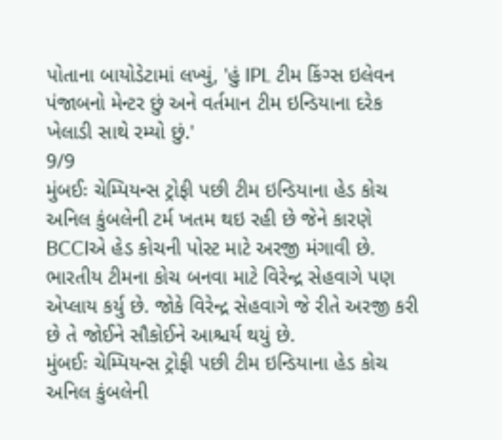પોતાના બાયોડેટામાં લખ્યું, 'હું IPL ટીમ કિંગ્સ ઇલેવન પંજાબનો મેન્ટર છું અને વર્તમાન ટીમ ઇન્ડિયાના દરેક ખેલાડી સાથે રમ્યો છું.'
9/9
મુંબઈઃ ચેમ્પિયન્સ ટ્રોફી પછી ટીમ ઇન્ડિયાના હેડ કોચ અનિલ કુંબલેની ટર્મ ખતમ થઇ રહી છે જેને કારણે BCCIએ હેડ કોચની પોસ્ટ માટે અરજી મંગાવી છે. ભારતીય ટીમના કોચ બનવા માટે વિરેન્દ્ર સેહવાગે પણ એપ્લાય કર્યુ છે. જોકે વિરેન્દ્ર સેહવાગે જે રીતે અરજી કરી છે તે જોઈને સૌકોઈને આશ્ચર્ય થયું છે.
મુંબઈઃ ચેમ્પિયન્સ ટ્રોફી પછી ટીમ ઇન્ડિયાના હેડ કોચ અનિલ કુંબલેની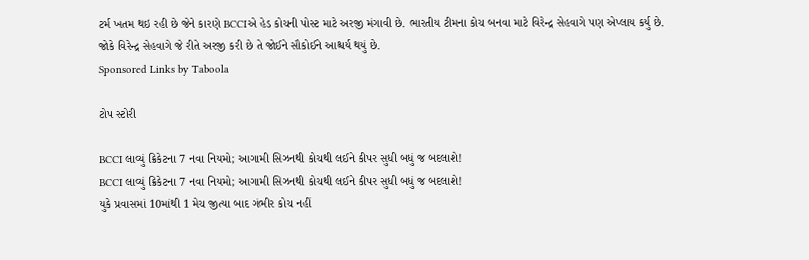ટર્મ ખતમ થઇ રહી છે જેને કારણે BCCIએ હેડ કોચની પોસ્ટ માટે અરજી મંગાવી છે. ભારતીય ટીમના કોચ બનવા માટે વિરેન્દ્ર સેહવાગે પણ એપ્લાય કર્યુ છે. જોકે વિરેન્દ્ર સેહવાગે જે રીતે અરજી કરી છે તે જોઈને સૌકોઈને આશ્ચર્ય થયું છે.
Sponsored Links by Taboola

ટોપ સ્ટોરી

BCCI લાવ્યું ક્રિકેટના 7 નવા નિયમો; આગામી સિઝનથી કોચથી લઈને કીપર સુધી બધું જ બદલાશે!
BCCI લાવ્યું ક્રિકેટના 7 નવા નિયમો; આગામી સિઝનથી કોચથી લઈને કીપર સુધી બધું જ બદલાશે!
યુકે પ્રવાસમાં 10માંથી 1 મેચ જીત્યા બાદ ગંભીર કોચ નહીં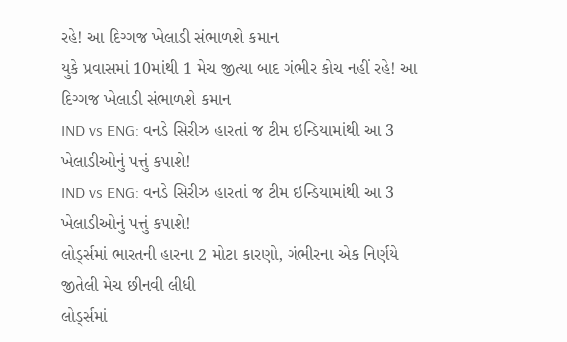રહે! આ દિગ્ગજ ખેલાડી સંભાળશે કમાન
યુકે પ્રવાસમાં 10માંથી 1 મેચ જીત્યા બાદ ગંભીર કોચ નહીં રહે! આ દિગ્ગજ ખેલાડી સંભાળશે કમાન
IND vs ENG: વનડે સિરીઝ હારતાં જ ટીમ ઇન્ડિયામાંથી આ 3 ખેલાડીઓનું પત્તું કપાશે!
IND vs ENG: વનડે સિરીઝ હારતાં જ ટીમ ઇન્ડિયામાંથી આ 3 ખેલાડીઓનું પત્તું કપાશે!
લોર્ડ્સમાં ભારતની હારના 2 મોટા કારણો, ગંભીરના એક નિર્ણયે જીતેલી મેચ છીનવી લીધી
લોર્ડ્સમાં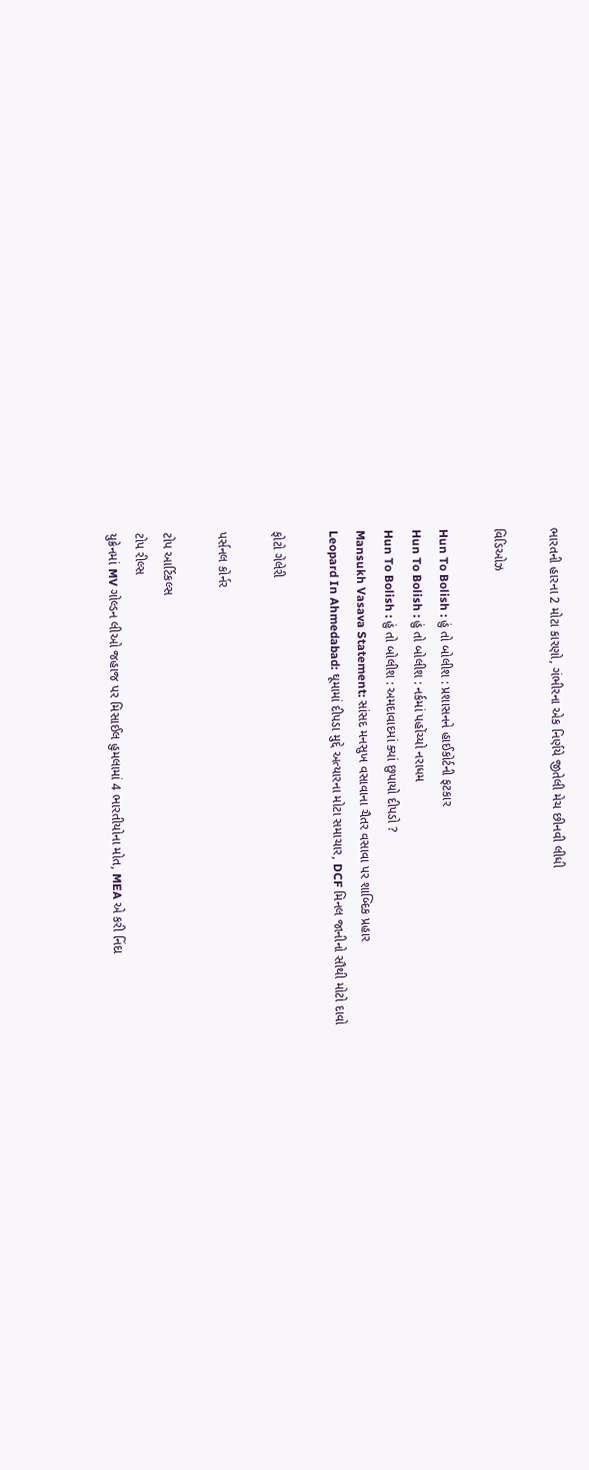ભારતની હારના 2 મોટા કારણો, ગંભીરના એક નિર્ણયે જીતેલી મેચ છીનવી લીધી

વિડિઓઝ

Hun To Bolish : હું તો બોલીશ : પ્રશાસનને હાઈકોર્ટની ફટકાર
Hun To Bolish : હું તો બોલીશ : નર્કમાં પહોંચ્યો નરાધમ
Hun To Bolish : હું તો બોલીશ : અમદાવાદમાં ક્યાં છુપાયો દીપડો ?
Mansukh Vasava Statement: સાંસદ મનસુખ વસાવાના ચૈતર વસાવા પર શાબ્દિક પ્રહાર
Leopard In Ahmedabad: ઘૂમામાં દીપડા મુદ્દે અત્યારના મોટા સમાચાર, DCF મિનલ જાનીનો સૌથી મોટો દાવો

ફોટો ગેલેરી

પર્સનલ કોર્નર

ટોપ આર્ટિકલ્સ
ટોપ રીલ્સ
યુક્રેનમાં MV ગોલ્ડન લીઓ જહાજ પર મિસાઈલ હુમલામાં 4 ભારતીયોના મોત, MEA એ કરી નિંદા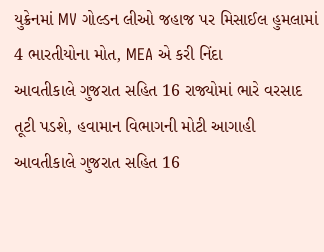યુક્રેનમાં MV ગોલ્ડન લીઓ જહાજ પર મિસાઈલ હુમલામાં 4 ભારતીયોના મોત, MEA એ કરી નિંદા
આવતીકાલે ગુજરાત સહિત 16 રાજ્યોમાં ભારે વરસાદ તૂટી પડશે, હવામાન વિભાગની મોટી આગાહી
આવતીકાલે ગુજરાત સહિત 16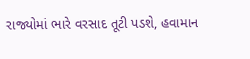રાજ્યોમાં ભારે વરસાદ તૂટી પડશે, હવામાન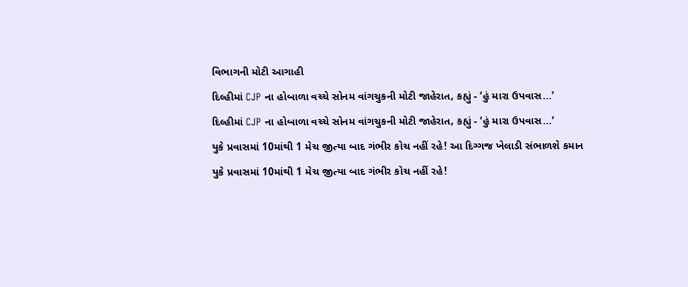વિભાગની મોટી આગાહી
દિલ્હીમાં CJP ના હોબાળા વચ્ચે સોનમ વાંગચુકની મોટી જાહેરાત, કહ્યું - ‘હું મારા ઉપવાસ...’
દિલ્હીમાં CJP ના હોબાળા વચ્ચે સોનમ વાંગચુકની મોટી જાહેરાત, કહ્યું - ‘હું મારા ઉપવાસ...’
યુકે પ્રવાસમાં 10માંથી 1 મેચ જીત્યા બાદ ગંભીર કોચ નહીં રહે! આ દિગ્ગજ ખેલાડી સંભાળશે કમાન
યુકે પ્રવાસમાં 10માંથી 1 મેચ જીત્યા બાદ ગંભીર કોચ નહીં રહે!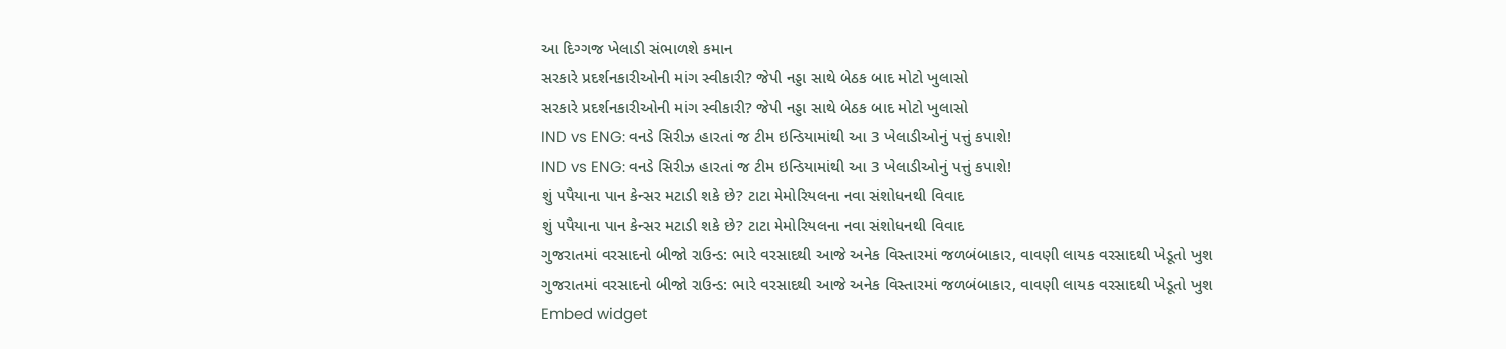આ દિગ્ગજ ખેલાડી સંભાળશે કમાન
સરકારે પ્રદર્શનકારીઓની માંગ સ્વીકારી? જેપી નડ્ડા સાથે બેઠક બાદ મોટો ખુલાસો
સરકારે પ્રદર્શનકારીઓની માંગ સ્વીકારી? જેપી નડ્ડા સાથે બેઠક બાદ મોટો ખુલાસો
IND vs ENG: વનડે સિરીઝ હારતાં જ ટીમ ઇન્ડિયામાંથી આ 3 ખેલાડીઓનું પત્તું કપાશે!
IND vs ENG: વનડે સિરીઝ હારતાં જ ટીમ ઇન્ડિયામાંથી આ 3 ખેલાડીઓનું પત્તું કપાશે!
શું પપૈયાના પાન કેન્સર મટાડી શકે છે? ટાટા મેમોરિયલના નવા સંશોધનથી વિવાદ
શું પપૈયાના પાન કેન્સર મટાડી શકે છે? ટાટા મેમોરિયલના નવા સંશોધનથી વિવાદ
ગુજરાતમાં વરસાદનો બીજો રાઉન્ડ: ભારે વરસાદથી આજે અનેક વિસ્તારમાં જળબંબાકાર, વાવણી લાયક વરસાદથી ખેડૂતો ખુશ
ગુજરાતમાં વરસાદનો બીજો રાઉન્ડ: ભારે વરસાદથી આજે અનેક વિસ્તારમાં જળબંબાકાર, વાવણી લાયક વરસાદથી ખેડૂતો ખુશ
Embed widget